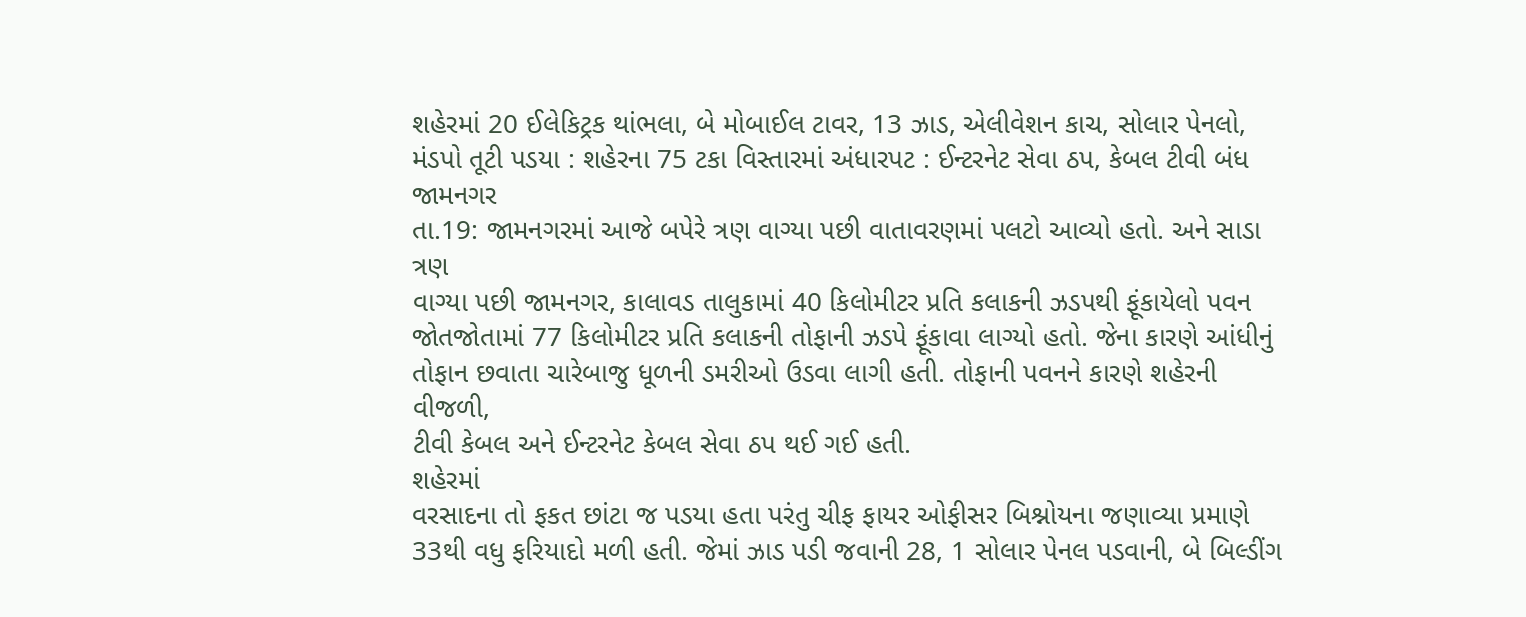શહેરમાં 20 ઈલેકિટ્રક થાંભલા, બે મોબાઈલ ટાવર, 13 ઝાડ, એલીવેશન કાચ, સોલાર પેનલો, મંડપો તૂટી પડયા : શહેરના 75 ટકા વિસ્તારમાં અંધારપટ : ઈન્ટરનેટ સેવા ઠપ, કેબલ ટીવી બંધ
જામનગર
તા.19: જામનગરમાં આજે બપેરે ત્રણ વાગ્યા પછી વાતાવરણમાં પલટો આવ્યો હતો. અને સાડા ત્રણ
વાગ્યા પછી જામનગર, કાલાવડ તાલુકામાં 40 કિલોમીટર પ્રતિ કલાકની ઝડપથી ફૂંકાયેલો પવન
જોતજોતામાં 77 કિલોમીટર પ્રતિ કલાકની તોફાની ઝડપે ફૂંકાવા લાગ્યો હતો. જેના કારણે આંધીનું
તોફાન છવાતા ચારેબાજુ ધૂળની ડમરીઓ ઉડવા લાગી હતી. તોફાની પવનને કારણે શહેરની વીજળી,
ટીવી કેબલ અને ઈન્ટરનેટ કેબલ સેવા ઠપ થઈ ગઈ હતી.
શહેરમાં
વરસાદના તો ફકત છાંટા જ પડયા હતા પરંતુ ચીફ ફાયર ઓફીસર બિશ્નોયના જણાવ્યા પ્રમાણે
33થી વધુ ફરિયાદો મળી હતી. જેમાં ઝાડ પડી જવાની 28, 1 સોલાર પેનલ પડવાની, બે બિલ્ડીંગ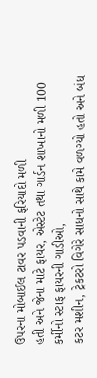ઉપરના મોબાઈલ ટાવર પડવાની ફરિયાદો મળી
હતી અને જેના માટે ફાયર, એસ્ટેટ તથા ગાર્ડન શાખાનો મળી 100 કર્મીનો સ્ટાફ ફાયરની ગાડીઓ,
કટર મશીન, ટ્રેકટરો વિગેરે સાધનો સાથે કામે વળગ્યો હતો અને બંધ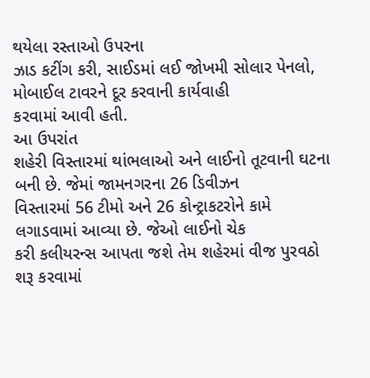થયેલા રસ્તાઓ ઉપરના
ઝાડ કટીંગ કરી, સાઈડમાં લઈ જોખમી સોલાર પેનલો, મોબાઈલ ટાવરને દૂર કરવાની કાર્યવાહી
કરવામાં આવી હતી.
આ ઉપરાંત
શહેરી વિસ્તારમાં થાંભલાઓ અને લાઈનો તૂટવાની ઘટના બની છે. જેમાં જામનગરના 26 ડિવીઝન
વિસ્તારમાં 56 ટીમો અને 26 કોન્ટ્રાકટરોને કામે લગાડવામાં આવ્યા છે. જેઓ લાઈનો ચેક
કરી કલીયરન્સ આપતા જશે તેમ શહેરમાં વીજ પુરવઠો શરૂ કરવામાં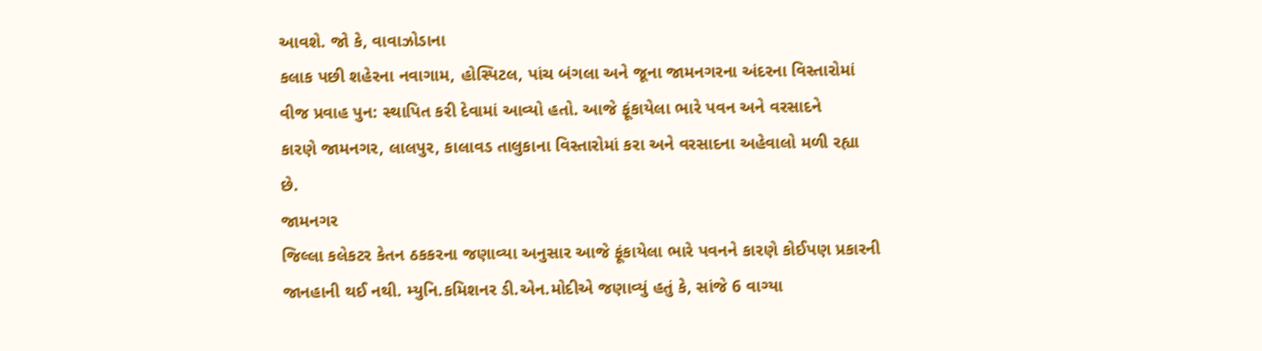આવશે. જો કે, વાવાઝોડાના
કલાક પછી શહેરના નવાગામ, હોસ્પિટલ, પાંચ બંગલા અને જૂના જામનગરના અંદરના વિસ્તારોમાં
વીજ પ્રવાહ પુન: સ્થાપિત કરી દેવામાં આવ્યો હતો. આજે ફૂંકાયેલા ભારે પવન અને વરસાદને
કારણે જામનગર, લાલપુર, કાલાવડ તાલુકાના વિસ્તારોમાં કરા અને વરસાદના અહેવાલો મળી રહ્યા
છે.
જામનગર
જિલ્લા કલેકટર કેતન ઠકકરના જણાવ્યા અનુસાર આજે ફૂંકાયેલા ભારે પવનને કારણે કોઈપણ પ્રકારની
જાનહાની થઈ નથી. મ્યુનિ.કમિશનર ડી.એન.મોદીએ જણાવ્યું હતું કે, સાંજે 6 વાગ્યા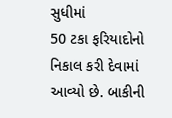સુધીમાં
50 ટકા ફરિયાદોનો નિકાલ કરી દેવામાં આવ્યો છે. બાકીની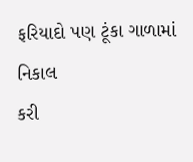ફરિયાદો પણ ટૂંકા ગાળામાં નિકાલ
કરી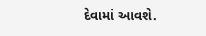દેવામાં આવશે.